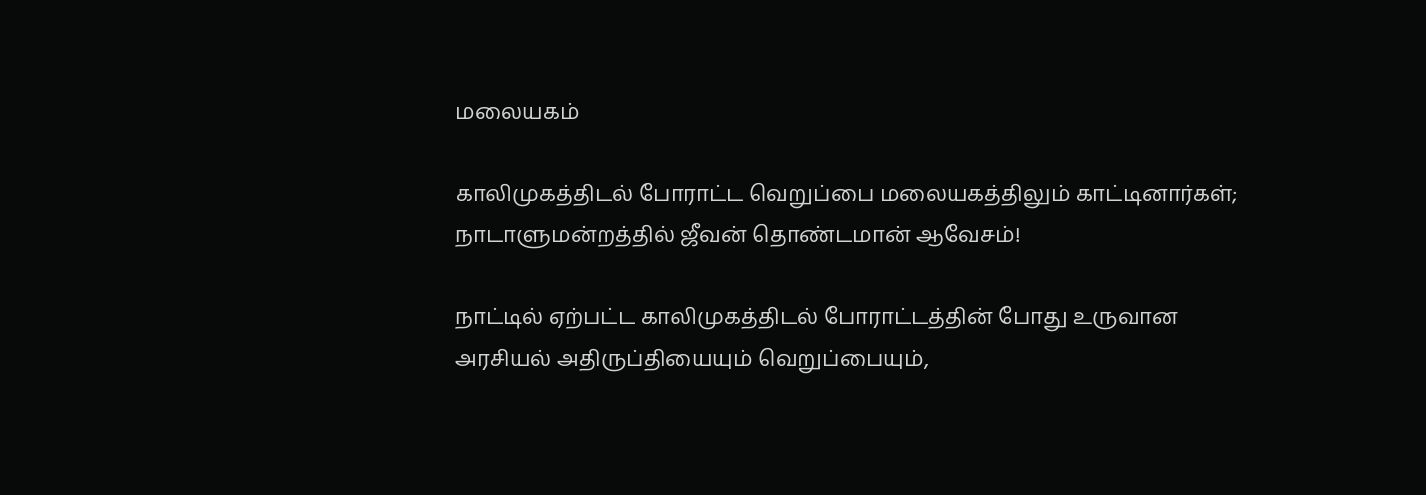மலையகம்

காலிமுகத்திடல் போராட்ட வெறுப்பை மலையகத்திலும் காட்டினார்கள்; நாடாளுமன்றத்தில் ஜீவன் தொண்டமான் ஆவேசம்!

நாட்டில் ஏற்பட்ட காலிமுகத்திடல் போராட்டத்தின் போது உருவான அரசியல் அதிருப்தியையும் வெறுப்பையும்,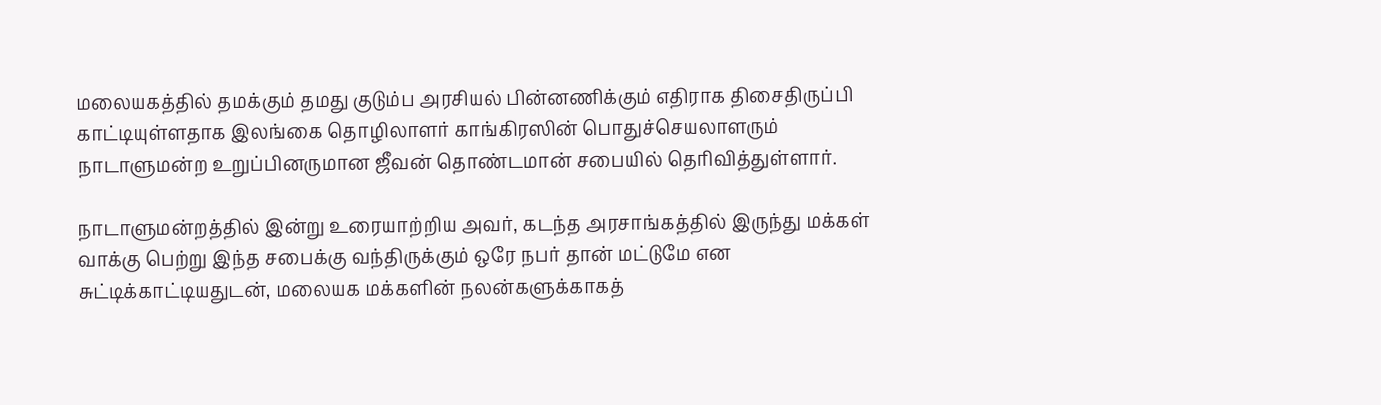மலையகத்தில் தமக்கும் தமது குடும்ப அரசியல் பின்னணிக்கும் எதிராக திசைதிருப்பி காட்டியுள்ளதாக இலங்கை தொழிலாளர் காங்கிரஸின் பொதுச்செயலாளரும் நாடாளுமன்ற உறுப்பினருமான ஜீவன் தொண்டமான் சபையில் தெரிவித்துள்ளார்.

நாடாளுமன்றத்தில் இன்று உரையாற்றிய அவர், கடந்த அரசாங்கத்தில் இருந்து மக்கள் வாக்கு பெற்று இந்த சபைக்கு வந்திருக்கும் ஒரே நபர் தான் மட்டுமே என சுட்டிக்காட்டியதுடன், மலையக மக்களின் நலன்களுக்காகத்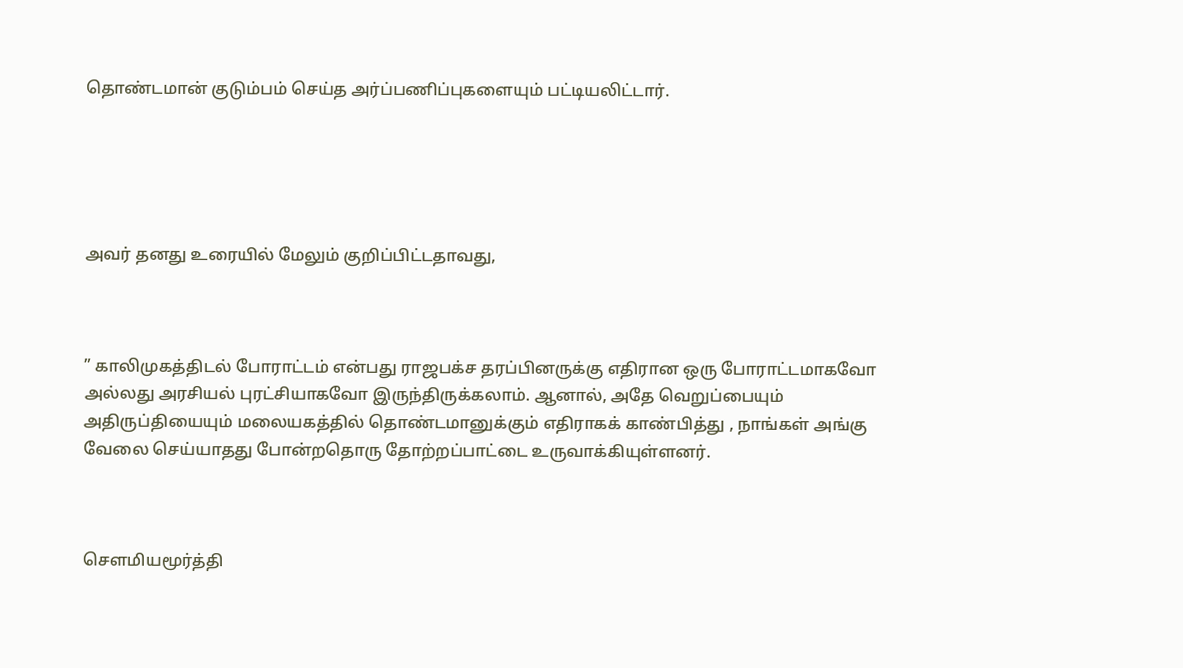தொண்டமான் குடும்பம் செய்த அர்ப்பணிப்புகளையும் பட்டியலிட்டார்.





அவர் தனது உரையில் மேலும் குறிப்பிட்டதாவது,



” காலிமுகத்திடல் போராட்டம் என்பது ராஜபக்ச தரப்பினருக்கு எதிரான ஒரு போராட்டமாகவோ அல்லது அரசியல் புரட்சியாகவோ இருந்திருக்கலாம். ஆனால், அதே வெறுப்பையும் அதிருப்தியையும் மலையகத்தில் தொண்டமானுக்கும் எதிராகக் காண்பித்து , நாங்கள் அங்கு வேலை செய்யாதது போன்றதொரு தோற்றப்பாட்டை உருவாக்கியுள்ளனர்.



சௌமியமூர்த்தி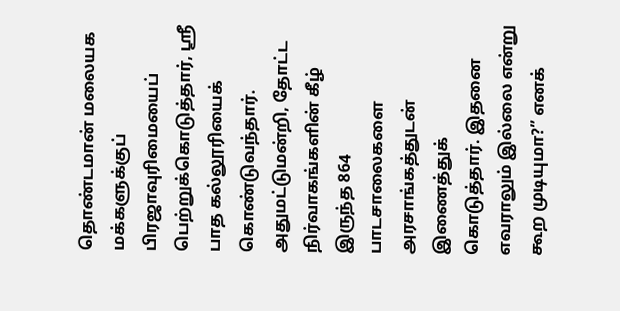தொண்டமான் மலையக மக்களுக்குப் பிரஜாவுரிமையைப் பெற்றுக்கொடுத்தார், ஸ்ரீ பாத கல்லூரியைக் கொண்டுவந்தார். அதுமட்டுமன்றி, தோட்ட நிர்வாகங்களின் கீழ் இருந்த 864 பாடசாலைகளை அரசாங்கத்துடன் இணைத்துக் கொடுத்தார். இதனை எவராலும் இல்லை என்று கூற முடியுமா?” எனக்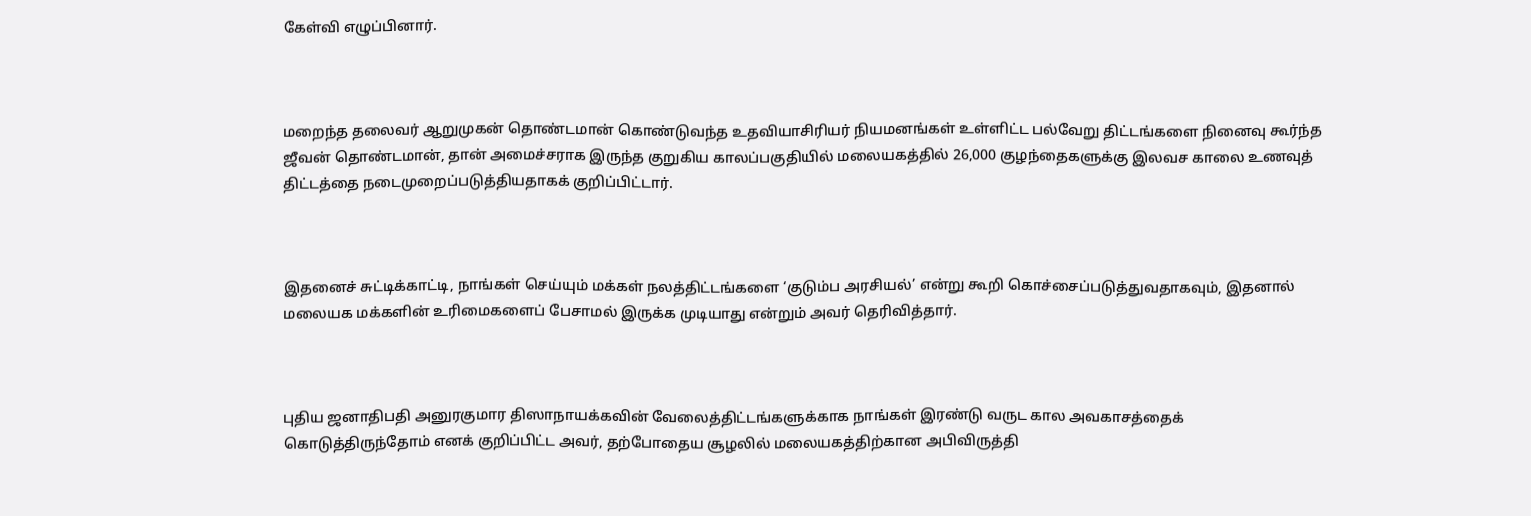கேள்வி எழுப்பினார்.



மறைந்த தலைவர் ஆறுமுகன் தொண்டமான் கொண்டுவந்த உதவியாசிரியர் நியமனங்கள் உள்ளிட்ட பல்வேறு திட்டங்களை நினைவு கூர்ந்த ஜீவன் தொண்டமான், தான் அமைச்சராக இருந்த குறுகிய காலப்பகுதியில் மலையகத்தில் 26,000 குழந்தைகளுக்கு இலவச காலை உணவுத் திட்டத்தை நடைமுறைப்படுத்தியதாகக் குறிப்பிட்டார்.



இதனைச் சுட்டிக்காட்டி, நாங்கள் செய்யும் மக்கள் நலத்திட்டங்களை ‘குடும்ப அரசியல்’ என்று கூறி கொச்சைப்படுத்துவதாகவும், இதனால் மலையக மக்களின் உரிமைகளைப் பேசாமல் இருக்க முடியாது என்றும் அவர் தெரிவித்தார்.



புதிய ஜனாதிபதி அனுரகுமார திஸாநாயக்கவின் வேலைத்திட்டங்களுக்காக நாங்கள் இரண்டு வருட கால அவகாசத்தைக் கொடுத்திருந்தோம் எனக் குறிப்பிட்ட அவர், தற்போதைய சூழலில் மலையகத்திற்கான அபிவிருத்தி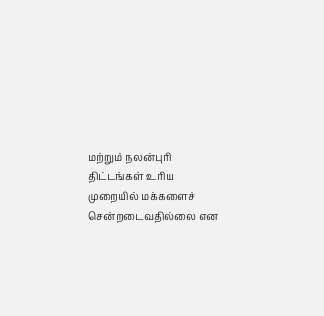மற்றும் நலன்புரி திட்டங்கள் உரிய முறையில் மக்களைச் சென்றடைவதில்லை என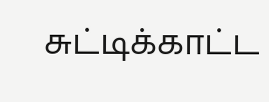சுட்டிக்காட்ட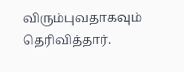விரும்புவதாகவும் தெரிவித்தார்.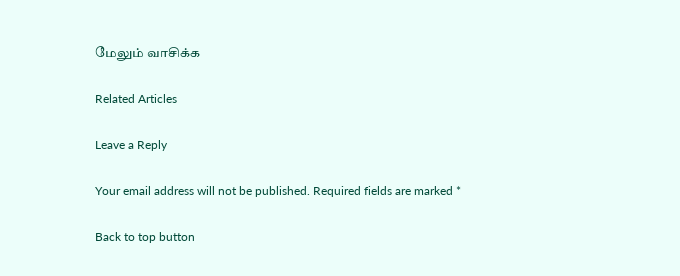மேலும் வாசிக்க

Related Articles

Leave a Reply

Your email address will not be published. Required fields are marked *

Back to top button